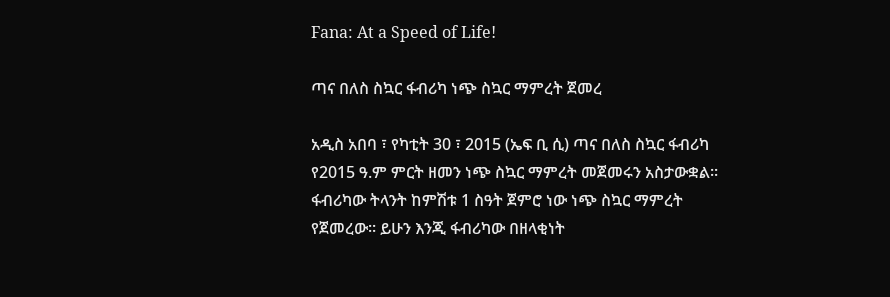Fana: At a Speed of Life!

ጣና በለስ ስኳር ፋብሪካ ነጭ ስኳር ማምረት ጀመረ

አዲስ አበባ ፣ የካቲት 30 ፣ 2015 (ኤፍ ቢ ሲ) ጣና በለስ ስኳር ፋብሪካ የ2015 ዓ.ም ምርት ዘመን ነጭ ስኳር ማምረት መጀመሩን አስታውቋል፡፡ ፋብሪካው ትላንት ከምሽቱ 1 ስዓት ጀምሮ ነው ነጭ ስኳር ማምረት የጀመረው፡፡ ይሁን እንጂ ፋብሪካው በዘላቂነት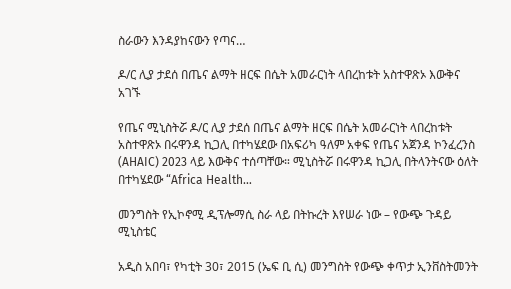ስራውን እንዳያከናውን የጣና…

ዶ/ር ሊያ ታደሰ በጤና ልማት ዘርፍ በሴት አመራርነት ላበረከቱት አስተዋጽኦ እውቅና አገኙ

የጤና ሚኒስትሯ ዶ/ር ሊያ ታደሰ በጤና ልማት ዘርፍ በሴት አመራርነት ላበረከቱት አስተዋጽኦ በሩዋንዳ ኪጋሊ በተካሄደው በአፍሪካ ዓለም አቀፍ የጤና አጀንዳ ኮንፈረንስ (AHAIC) 2023 ላይ እውቅና ተሰጣቸው። ሚኒስትሯ በሩዋንዳ ኪጋሊ በትላንትናው ዕለት በተካሄደው “Africa Health…

መንግስት የኢኮኖሚ ዲፕሎማሲ ስራ ላይ በትኩረት እየሠራ ነው – የውጭ ጉዳይ ሚኒስቴር

አዲስ አበባ፣ የካቲት 30፣ 2015 (ኤፍ ቢ ሲ) መንግስት የውጭ ቀጥታ ኢንቨስትመንት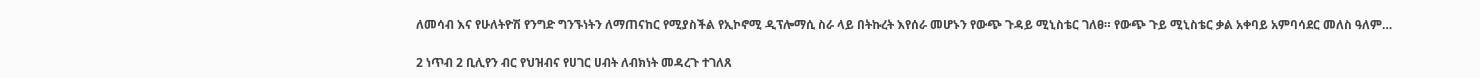ለመሳብ እና የሁለትዮሽ የንግድ ግንኙነትን ለማጠናከር የሚያስችል የኢኮኖሚ ዲፕሎማሲ ስራ ላይ በትኩረት እየሰራ መሆኑን የውጭ ጉዳይ ሚኒስቴር ገለፀ። የውጭ ጉይ ሚኒስቴር ቃል አቀባይ አምባሳደር መለስ ዓለም…

2 ነጥብ 2 ቢሊየን ብር የህዝብና የሀገር ሀብት ለብክነት መዳረጉ ተገለጸ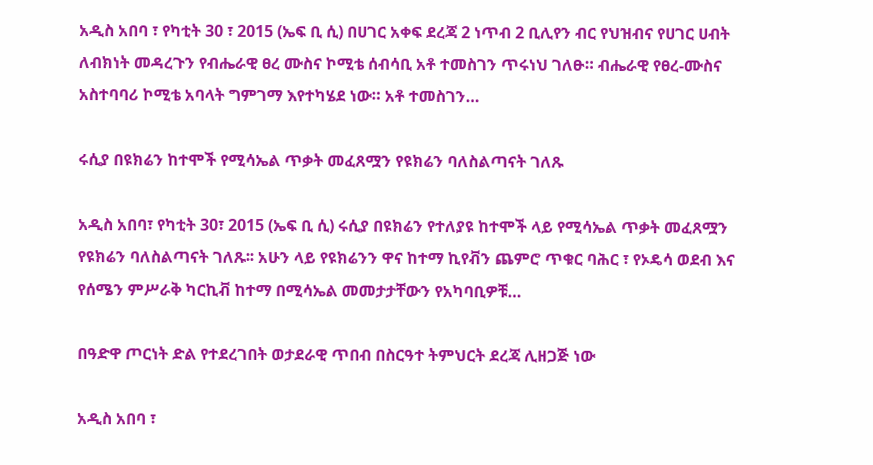አዲስ አበባ ፣ የካቲት 30 ፣ 2015 (ኤፍ ቢ ሲ) በሀገር አቀፍ ደረጃ 2 ነጥብ 2 ቢሊየን ብር የህዝብና የሀገር ሀብት ለብክነት መዳረጉን የብሔራዊ ፀረ ሙስና ኮሚቴ ሰብሳቢ አቶ ተመስገን ጥሩነህ ገለፁ። ብሔራዊ የፀረ-ሙስና አስተባባሪ ኮሚቴ አባላት ግምገማ እየተካሄደ ነው። አቶ ተመስገን…

ሩሲያ በዩክሬን ከተሞች የሚሳኤል ጥቃት መፈጸሟን የዩክሬን ባለስልጣናት ገለጹ

አዲስ አበባ፣ የካቲት 30፣ 2015 (ኤፍ ቢ ሲ) ሩሲያ በዩክሬን የተለያዩ ከተሞች ላይ የሚሳኤል ጥቃት መፈጸሟን የዩክሬን ባለስልጣናት ገለጹ፡፡ አሁን ላይ የዩክሬንን ዋና ከተማ ኪየቭን ጨምሮ ጥቁር ባሕር ፣ የኦዴሳ ወደብ እና የሰሜን ምሥራቅ ካርኪቭ ከተማ በሚሳኤል መመታታቸውን የአካባቢዎቹ…

በዓድዋ ጦርነት ድል የተደረገበት ወታደራዊ ጥበብ በስርዓተ ትምህርት ደረጃ ሊዘጋጅ ነው

አዲስ አበባ ፣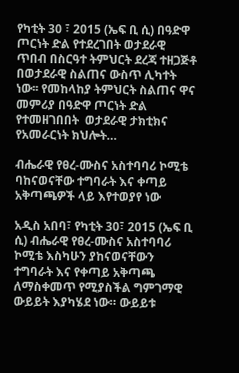የካቲት 30 ፣ 2015 (ኤፍ ቢ ሲ) በዓድዋ ጦርነት ድል የተደረገበት ወታደራዊ ጥበብ በስርዓተ ትምህርት ደረጃ ተዘጋጅቶ በወታደራዊ ስልጠና ውስጥ ሊካተት ነው፡፡ የመከላከያ ትምህርት ስልጠና ዋና መምሪያ በዓድዋ ጦርነት ድል የተመዘገበበት  ወታደራዊ ታክቲክና የአመራርነት ክህሎት…

ብሔራዊ የፀረ-ሙስና አስተባባሪ ኮሚቴ ባከናወናቸው ተግባራት እና ቀጣይ አቅጣጫዎች ላይ እየተወያየ ነው

አዲስ አበባ፣ የካቲት 30፣ 2015 (ኤፍ ቢ ሲ) ብሔራዊ የፀረ-ሙስና አስተባባሪ ኮሚቴ እስካሁን ያከናወናቸውን ተግባራት እና የቀጣይ አቅጣጫ ለማስቀመጥ የሚያስችል ግምገማዊ ውይይት እያካሄደ ነው። ውይይቱ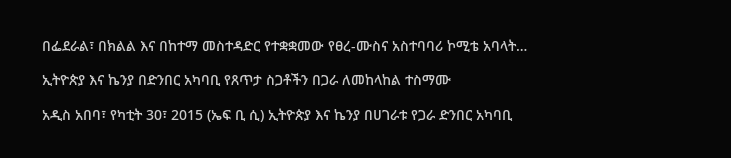በፌደራል፣ በክልል እና በከተማ መስተዳድር የተቋቋመው የፀረ-ሙስና አስተባባሪ ኮሚቴ አባላት…

ኢትዮጵያ እና ኬንያ በድንበር አካባቢ የጸጥታ ስጋቶችን በጋራ ለመከላከል ተስማሙ

አዲስ አበባ፣ የካቲት 30፣ 2015 (ኤፍ ቢ ሲ) ኢትዮጵያ እና ኬንያ በሀገራቱ የጋራ ድንበር አካባቢ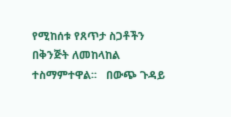የሚከሰቱ የጸጥታ ስጋቶችን በቅንጅት ለመከላከል ተስማምተዋል፡፡   በውጭ ጉዳይ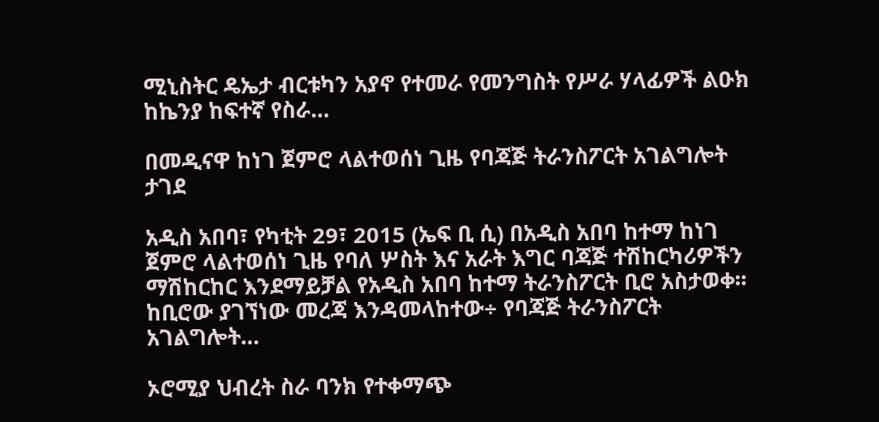ሚኒስትር ዴኤታ ብርቱካን አያኖ የተመራ የመንግስት የሥራ ሃላፊዎች ልዑክ ከኬንያ ከፍተኛ የስራ…

በመዲናዋ ከነገ ጀምሮ ላልተወሰነ ጊዜ የባጃጅ ትራንስፖርት አገልግሎት ታገደ

አዲስ አበባ፣ የካቲት 29፣ 2015 (ኤፍ ቢ ሲ) በአዲስ አበባ ከተማ ከነገ ጀምሮ ላልተወሰነ ጊዜ የባለ ሦስት እና አራት እግር ባጃጅ ተሽከርካሪዎችን ማሽከርከር እንደማይቻል የአዲስ አበባ ከተማ ትራንስፖርት ቢሮ አስታወቀ፡፡ ከቢሮው ያገኘነው መረጃ እንዳመላከተው÷ የባጃጅ ትራንስፖርት አገልግሎት…

ኦሮሚያ ህብረት ስራ ባንክ የተቀማጭ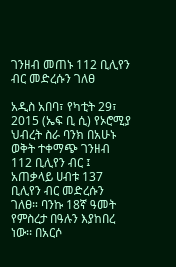ገንዘብ መጠኑ 112 ቢሊየን ብር መድረሱን ገለፀ

አዲስ አበባ፣ የካቲት 29፣ 2015 (ኤፍ ቢ ሲ) የኦሮሚያ ህብረት ስራ ባንክ በአሁኑ ወቅት ተቀማጭ ገንዘብ 112 ቢሊየን ብር ፤ አጠቃላይ ሀብቱ 137 ቢሊየን ብር መድረሱን ገለፀ። ባንኩ 18ኛ ዓመት የምስረታ በዓሉን እያከበረ ነው፡፡ በአርሶ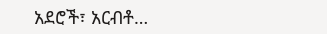አደሮች፣ አርብቶ…